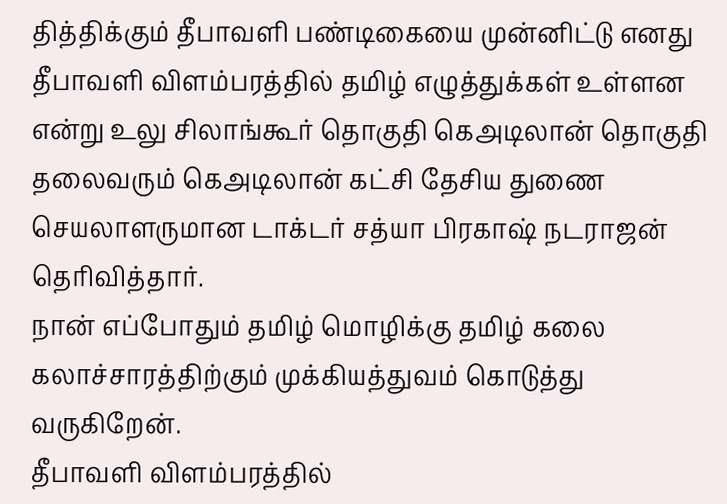தித்திக்கும் தீபாவளி பண்டிகையை முன்னிட்டு எனது தீபாவளி விளம்பரத்தில் தமிழ் எழுத்துக்கள் உள்ளன என்று உலு சிலாங்கூர் தொகுதி கெஅடிலான் தொகுதி தலைவரும் கெஅடிலான் கட்சி தேசிய துணை செயலாளருமான டாக்டர் சத்யா பிரகாஷ் நடராஜன் தெரிவித்தார்.
நான் எப்போதும் தமிழ் மொழிக்கு தமிழ் கலை கலாச்சாரத்திற்கும் முக்கியத்துவம் கொடுத்து வருகிறேன்.
தீபாவளி விளம்பரத்தில்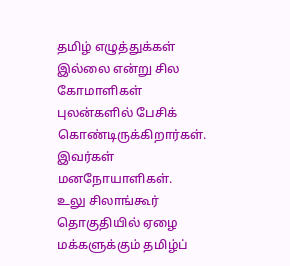தமிழ் எழுத்துக்கள் இல்லை என்று சில கோமாளிகள் புலன்களில் பேசிக் கொண்டிருக்கிறார்கள். இவர்கள் மனநோயாளிகள்.
உலு சிலாங்கூர் தொகுதியில் ஏழை மக்களுக்கும் தமிழ்ப்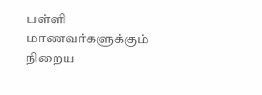பள்ளி மாணவர்களுக்கும் நிறைய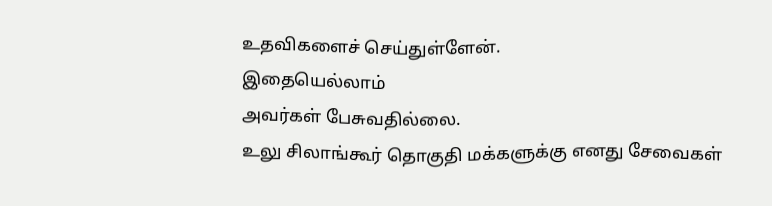உதவிகளைச் செய்துள்ளேன்.
இதையெல்லாம்
அவர்கள் பேசுவதில்லை.
உலு சிலாங்கூர் தொகுதி மக்களுக்கு எனது சேவைகள்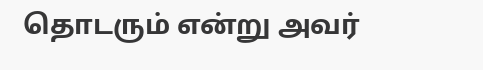தொடரும் என்று அவர்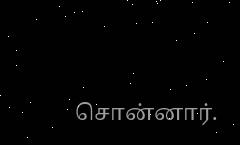சொன்னார்.